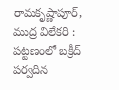రామకృష్ణాపూర్, ముద్ర విలేకరి : పట్టణంలో బక్రీద్ పర్వదిన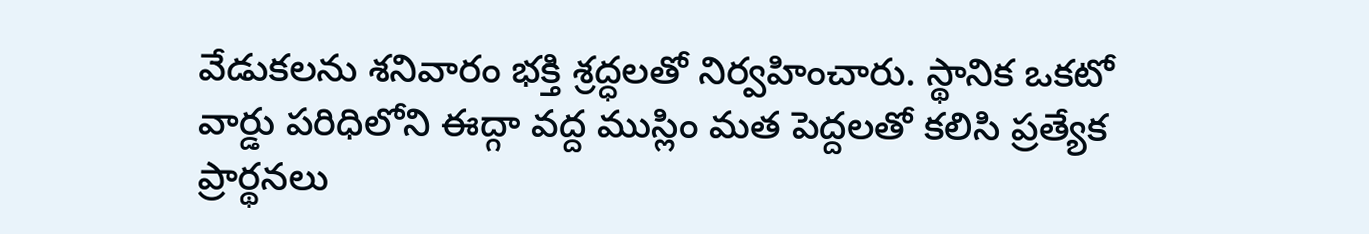వేడుకలను శనివారం భక్తి శ్రద్ధలతో నిర్వహించారు. స్థానిక ఒకటో వార్డు పరిధిలోని ఈద్గా వద్ద ముస్లిం మత పెద్దలతో కలిసి ప్రత్యేక ప్రార్థనలు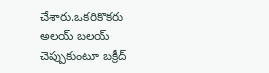చేశారు.ఒకరికొకరు అలయ్ బలయ్ చెప్పుకుంటూ బక్రీద్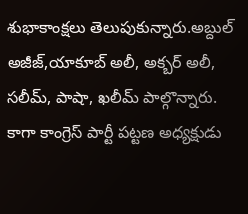శుభాకాంక్షలు తెలుపుకున్నారు.అబ్దుల్ అజీజ్,యాకూబ్ అలీ, అక్బర్ అలీ, సలీమ్, పాషా, ఖలీమ్ పాల్గొన్నారు. కాగా కాంగ్రెస్ పార్టీ పట్టణ అధ్యక్షుడు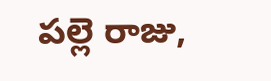పల్లె రాజు,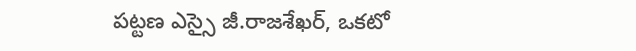పట్టణ ఎస్సై జీ.రాజశేఖర్, ఒకటో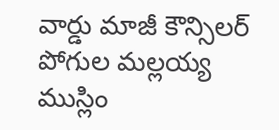వార్డు మాజీ కౌన్సిలర్ పోగుల మల్లయ్య ముస్లిం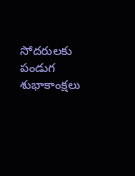సోదరులకు పండుగ శుభాకాంక్షలు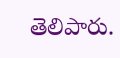తెలిపారు.